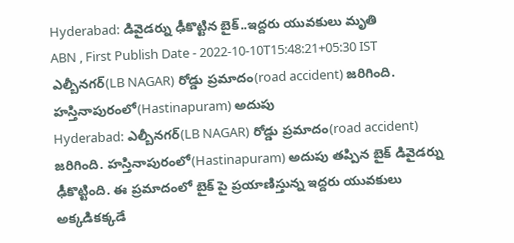Hyderabad: డివైడర్ను ఢీకొట్టిన బైక్..ఇద్దరు యువకులు మృతి
ABN , First Publish Date - 2022-10-10T15:48:21+05:30 IST
ఎల్బీనగర్(LB NAGAR) రోడ్డు ప్రమాదం(road accident) జరిగింది. హస్తినాపురంలో(Hastinapuram) అదుపు
Hyderabad: ఎల్బీనగర్(LB NAGAR) రోడ్డు ప్రమాదం(road accident) జరిగింది. హస్తినాపురంలో(Hastinapuram) అదుపు తప్పిన బైక్ డివైడర్ను ఢీకొట్టింది. ఈ ప్రమాదంలో బైక్ పై ప్రయాణిస్తున్న ఇద్దరు యువకులు అక్కడికక్కడే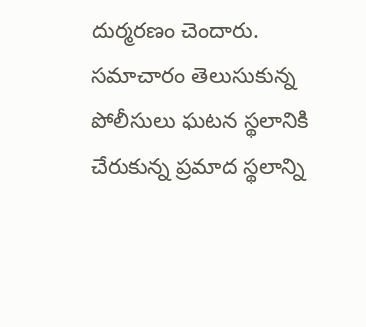దుర్మరణం చెందారు. సమాచారం తెలుసుకున్న పోలీసులు ఘటన స్థలానికి చేరుకున్న ప్రమాద స్థలాన్ని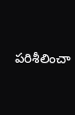పరిశీలించా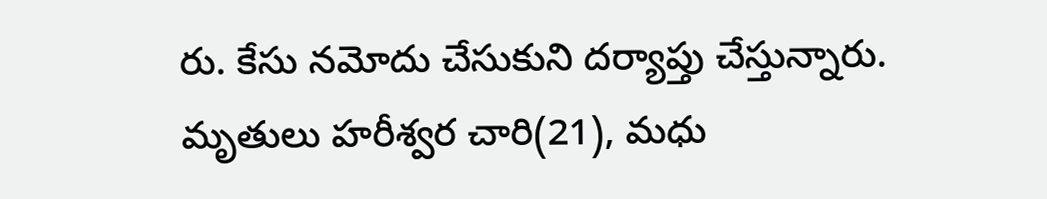రు. కేసు నమోదు చేసుకుని దర్యాప్తు చేస్తున్నారు. మృతులు హరీశ్వర చారి(21), మధు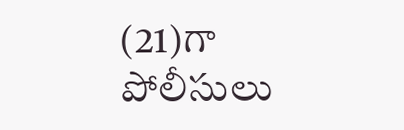(21)గా పోలీసులు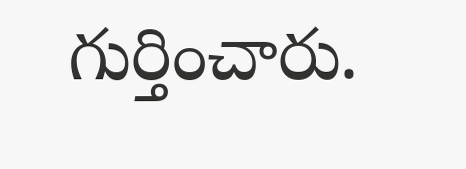గుర్తించారు.